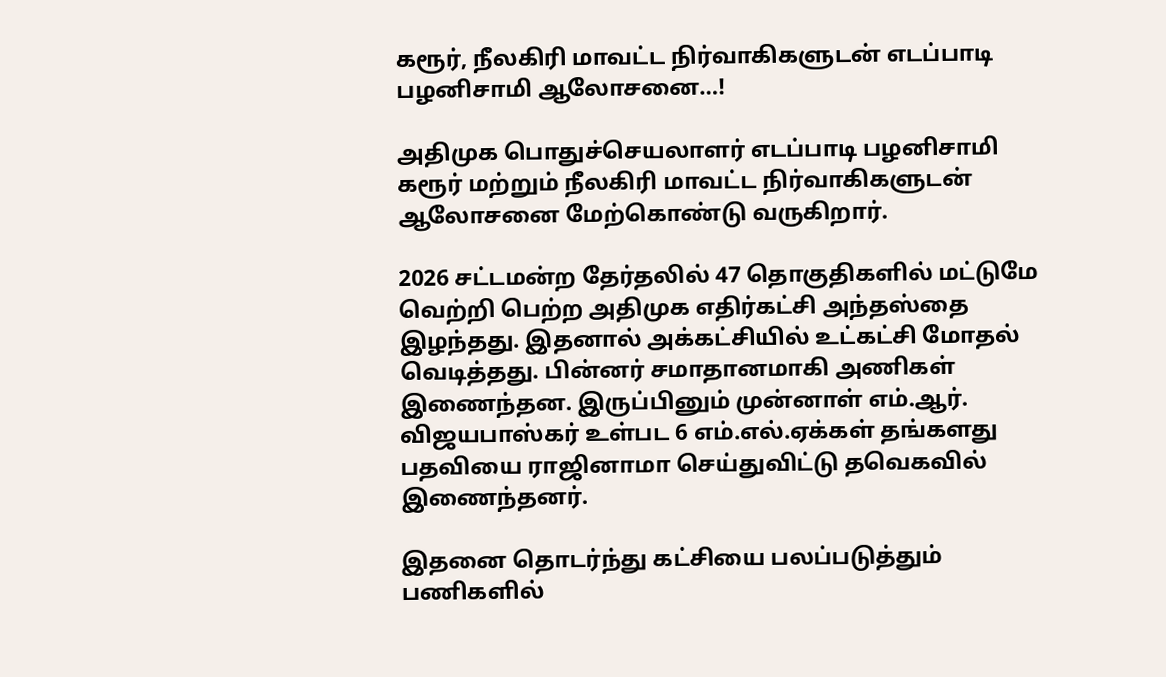கரூர், நீலகிரி மாவட்ட நிர்வாகிகளுடன் எடப்பாடி பழனிசாமி ஆலோசனை…!

அதிமுக பொதுச்செயலாளர் எடப்பாடி பழனிசாமி கரூர் மற்றும் நீலகிரி மாவட்ட நிர்வாகிகளுடன் ஆலோசனை மேற்கொண்டு வருகிறார்.

2026 சட்டமன்ற தேர்தலில் 47 தொகுதிகளில் மட்டுமே வெற்றி பெற்ற அதிமுக எதிர்கட்சி அந்தஸ்தை இழந்தது. இதனால் அக்கட்சியில் உட்கட்சி மோதல் வெடித்தது. பின்னர் சமாதானமாகி அணிகள் இணைந்தன. இருப்பினும் முன்னாள் எம்.ஆர். விஜயபாஸ்கர் உள்பட 6 எம்.எல்.ஏக்கள் தங்களது பதவியை ராஜினாமா செய்துவிட்டு தவெகவில் இணைந்தனர்.

இதனை தொடர்ந்து கட்சியை பலப்படுத்தும் பணிகளில்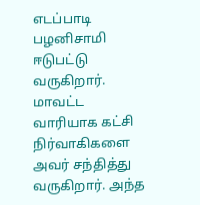எடப்பாடி பழனிசாமி ஈடுபட்டு வருகிறார். மாவட்ட வாரியாக கட்சி நிர்வாகிகளை அவர் சந்தித்து வருகிறார். அந்த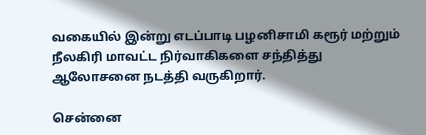வகையில் இன்று எடப்பாடி பழனிசாமி கரூர் மற்றும் நீலகிரி மாவட்ட நிர்வாகிகளை சந்தித்து ஆலோசனை நடத்தி வருகிறார்.

சென்னை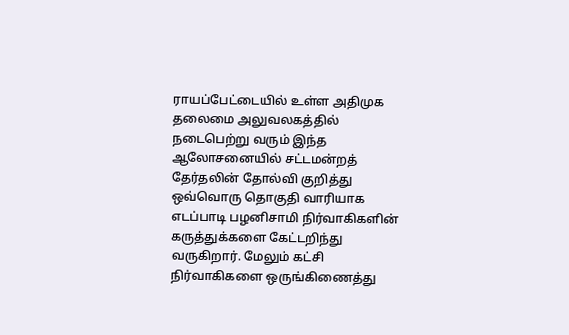ராயப்பேட்டையில் உள்ள அதிமுக தலைமை அலுவலகத்தில் நடைபெற்று வரும் இந்த ஆலோசனையில் சட்டமன்றத் தேர்தலின் தோல்வி குறித்து ஒவ்வொரு தொகுதி வாரியாக எடப்பாடி பழனிசாமி நிர்வாகிகளின் கருத்துக்களை கேட்டறிந்து வருகிறார். மேலும் கட்சி நிர்வாகிகளை ஒருங்கிணைத்து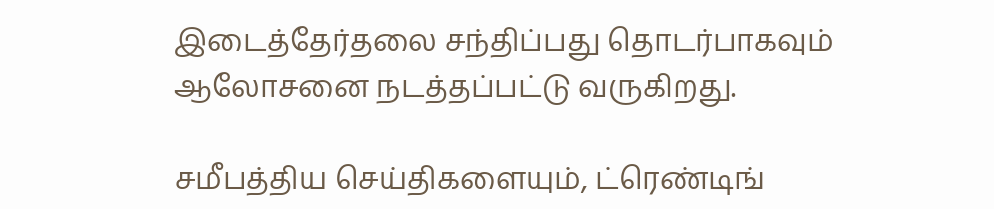இடைத்தேர்தலை சந்திப்பது தொடர்பாகவும் ஆலோசனை நடத்தப்பட்டு வருகிறது.

சமீபத்திய செய்திகளையும், ட்ரெண்டிங்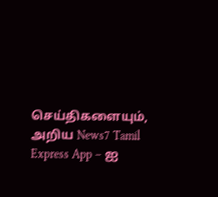செய்திகளையும், அறிய News7 Tamil Express App – ஐ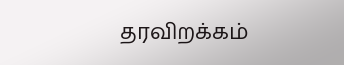தரவிறக்கம்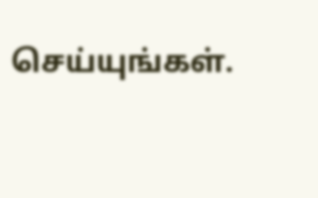செய்யுங்கள்.